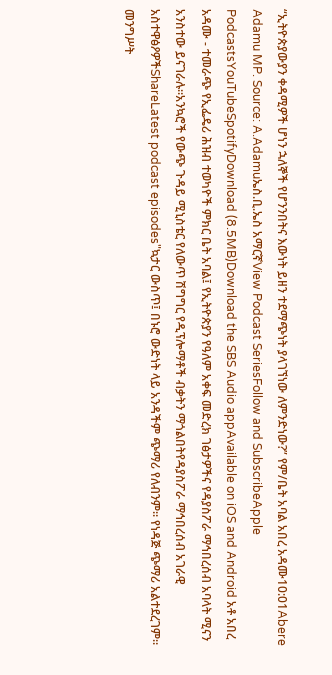“ኢትዮጵያውያን ቀዳሚዎች ሆነን ኋለኞች የሆንንበትና እውነት ይዘን ተደማጭነት ያላገኘነው ለምንድነው?” የም/ቤት አባል አበረ አዳሙ10:01Abere Adamu MP. Source: A.Adamuኤስ.ቢ.ኤስ አማርኛView Podcast SeriesFollow and SubscribeApple PodcastsYouTubeSpotifyDownload (8.5MB)Download the SBS Audio appAvailable on iOS and Android አቶ አበረ አዳሙ - ተመራጭ የኢፌዴሪ ሕዝብ ተወካዮች ምክር ቤት አባል፤ የኢትዮጵያን የዓለም አቀፍ መድረክ ገፅታዎችና የዳያስፖራ ማኅበረሰብ አባላት ሚናን አንስተው ይናገራሉ።አንኳሮች የውጭ ጉዳይ ሚኒስቴር የለውጥ ሽግግር የዲፕሎማቶች ብቃትን ማጎልበትየዳያስፖራ ማኅበረሰብ አገራዊ አስተዋፅዖዎችShareLatest podcast episodes"ኳታር ውስጥ፤ በኑሮ ውድነት ላይ አንዳችም ጭማሪ የለብንም። የነዳጅ ጭማሪ አልተደረገም። መንግሥት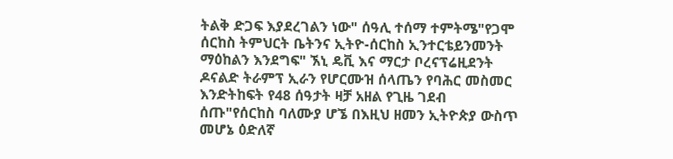ትልቅ ድጋፍ እያደረገልን ነው" ሰዓሊ ተሰማ ተምትሜ"የጋሞ ሰርከስ ትምህርት ቤትንና ኢትዮ-ሰርከስ ኢንተርቴይንመንት ማዕከልን እንደግፍ" ኧኒ ዴቪ እና ማርታ ቦረናፕሬዚደንት ዶናልድ ትራምፕ ኢራን የሆርሙዝ ሰላጤን የባሕር መስመር እንድትከፍት የ48 ሰዓታት ዛቻ አዘል የጊዜ ገደብ ሰጡ"የሰርከስ ባለሙያ ሆኜ በእዚህ ዘመን ኢትዮጵያ ውስጥ መሆኔ ዕድለኛ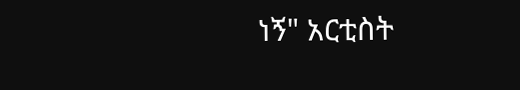ነኝ" አርቲስት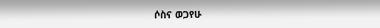ሶስና ወጋየሁ